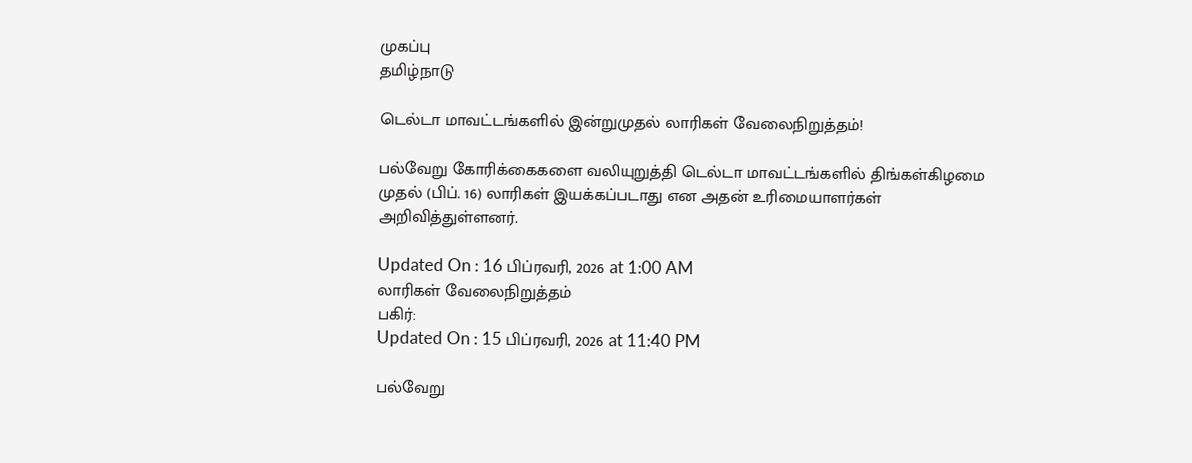முகப்பு
தமிழ்நாடு

டெல்டா மாவட்டங்களில் இன்றுமுதல் லாரிகள் வேலைநிறுத்தம்!

பல்வேறு கோரிக்கைகளை வலியுறுத்தி டெல்டா மாவட்டங்களில் திங்கள்கிழமை முதல் (பிப். 16) லாரிகள் இயக்கப்படாது என அதன் உரிமையாளர்கள் அறிவித்துள்ளனர்.

Updated On : 16 பிப்ரவரி, 2026 at 1:00 AM
லாரிகள் வேலைநிறுத்தம்
பகிர்:
Updated On : 15 பிப்ரவரி, 2026 at 11:40 PM

பல்வேறு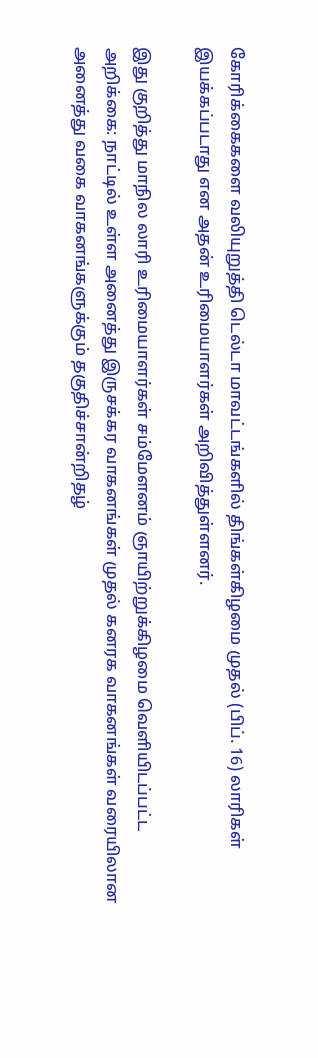கோரிக்கைகளை வலியுறுத்தி டெல்டா மாவட்டங்களில் திங்கள்கிழமை முதல் (பிப். 16) லாரிகள் இயக்கப்படாது என அதன் உரிமையாளர்கள் அறிவித்துள்ளனர்.

இது குறித்து மாநில லாரி உரிமையாளர்கள் சம்மேளனம் ஞாயிற்றுக்கிழமை வெளியிடப்பட்ட அறிக்கை: நாட்டில் உள்ள அனைத்து இருசக்கர வாகனங்கள் முதல் கனரக வாகனங்கள் வரையிலான அனைத்து வகை வாகனங்களுக்கும் தகுதிச்சான்றிதழ்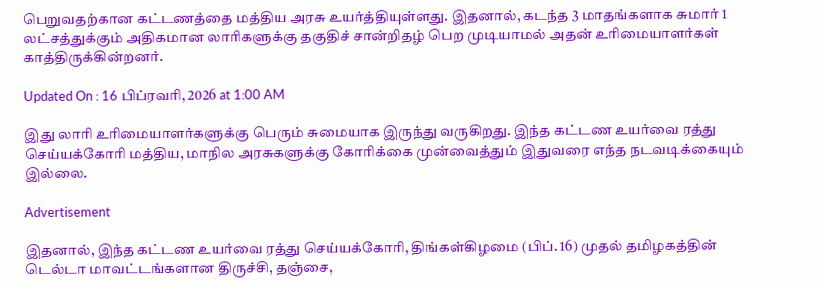பெறுவதற்கான கட்டணத்தை மத்திய அரசு உயர்த்தியுள்ளது. இதனால், கடந்த 3 மாதங்களாக சுமார் 1 லட்சத்துக்கும் அதிகமான லாரிகளுக்கு தகுதிச் சான்றிதழ் பெற முடியாமல் அதன் உரிமையாளர்கள் காத்திருக்கின்றனர்.

Updated On : 16 பிப்ரவரி, 2026 at 1:00 AM

இது லாரி உரிமையாளர்களுக்கு பெரும் சுமையாக இருந்து வருகிறது. இந்த கட்டண உயர்வை ரத்து செய்யக்கோரி மத்திய, மாநில அரசுகளுக்கு கோரிக்கை முன்வைத்தும் இதுவரை எந்த நடவடிக்கையும் இல்லை.

Advertisement

இதனால், இந்த கட்டண உயர்வை ரத்து செய்யக்கோரி, திங்கள்கிழமை (பிப். 16) முதல் தமிழகத்தின் டெல்டா மாவட்டங்களான திருச்சி, தஞ்சை,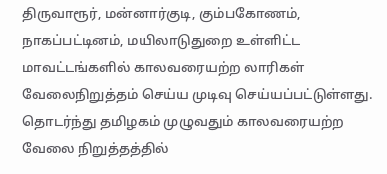திருவாரூர், மன்னார்குடி, கும்பகோணம், நாகப்பட்டினம், மயிலாடுதுறை உள்ளிட்ட மாவட்டங்களில் காலவரையற்ற லாரிகள் வேலைநிறுத்தம் செய்ய முடிவு செய்யப்பட்டுள்ளது. தொடர்ந்து தமிழகம் முழுவதும் காலவரையற்ற வேலை நிறுத்தத்தில்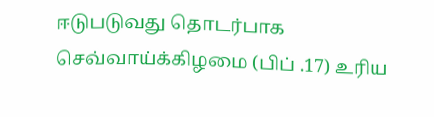ஈடுபடுவது தொடர்பாக செவ்வாய்க்கிழமை (பிப் .17) உரிய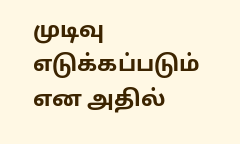முடிவு எடுக்கப்படும் என அதில்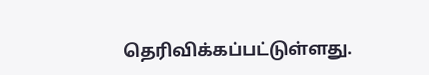தெரிவிக்கப்பட்டுள்ளது.